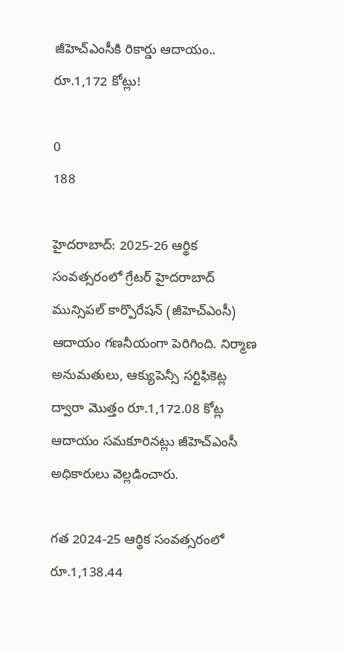జీహెచ్ఎంసీకి రికార్డు ఆదాయం.. రూ.1,172 కోట్లు!

0
188

హైదరాబాద్: 2025-26 ఆర్థిక సంవత్సరంలో గ్రేటర్ హైదరాబాద్ మున్సిపల్ కార్పొరేషన్ (జీహెచ్ఎంసీ) ఆదాయం గణనీయంగా పెరిగింది. నిర్మాణ అనుమతులు, ఆక్యుపెన్సీ సర్టిఫికెట్ల ద్వారా మొత్తం రూ.1,172.08 కోట్ల ఆదాయం సమకూరినట్లు జీహెచ్ఎంసీ అధికారులు వెల్లడించారు.

గత 2024-25 ఆర్థిక సంవత్సరంలో రూ.1,138.44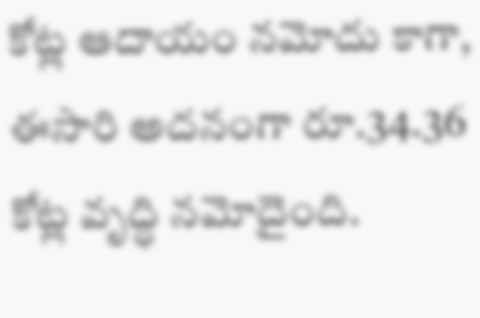కోట్ల ఆదాయం నమోదు కాగా, ఈసారి అదనంగా రూ.34.36 కోట్ల వృద్ధి నమోదైంది.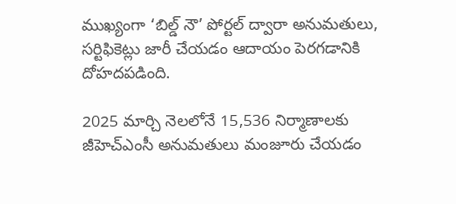ముఖ్యంగా ‘బిల్డ్ నౌ’ పోర్టల్ ద్వారా అనుమతులు, సర్టిఫికెట్లు జారీ చేయడం ఆదాయం పెరగడానికి దోహదపడింది.

2025 మార్చి నెలలోనే 15,536 నిర్మాణాలకు జీహెచ్ఎంసీ అనుమతులు మంజూరు చేయడం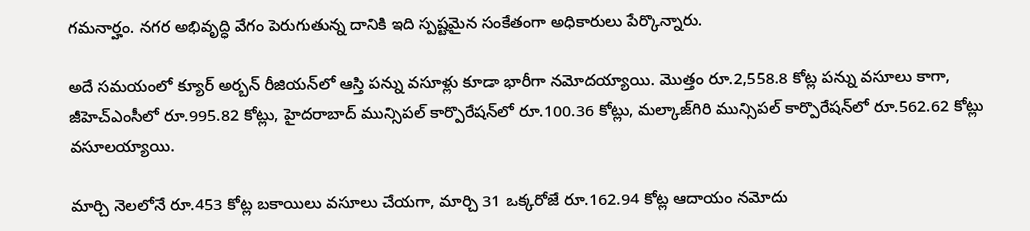గమనార్హం. నగర అభివృద్ధి వేగం పెరుగుతున్న దానికి ఇది స్పష్టమైన సంకేతంగా అధికారులు పేర్కొన్నారు.

అదే సమయంలో క్యూర్ అర్బన్ రీజియన్‌లో ఆస్తి పన్ను వసూళ్లు కూడా భారీగా నమోదయ్యాయి. మొత్తం రూ.2,558.8 కోట్ల పన్ను వసూలు కాగా, జీహెచ్ఎంసీలో రూ.995.82 కోట్లు, హైదరాబాద్ మున్సిపల్ కార్పొరేషన్‌లో రూ.100.36 కోట్లు, మల్కాజ్‌గిరి మున్సిపల్ కార్పొరేషన్‌లో రూ.562.62 కోట్లు వసూలయ్యాయి.

మార్చి నెలలోనే రూ.453 కోట్ల బకాయిలు వసూలు చేయగా, మార్చి 31 ఒక్కరోజే రూ.162.94 కోట్ల ఆదాయం నమోదు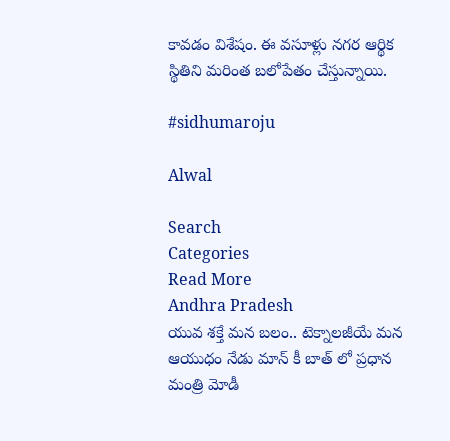కావడం విశేషం. ఈ వసూళ్లు నగర ఆర్థిక స్థితిని మరింత బలోపేతం చేస్తున్నాయి.

#sidhumaroju

Alwal

Search
Categories
Read More
Andhra Pradesh
యువ శక్తే మన బలం.. టెక్నాలజీయే మన ఆయుధం నేడు మాన్ కీ బాత్ లో ప్రధాన మంత్రి మోడీ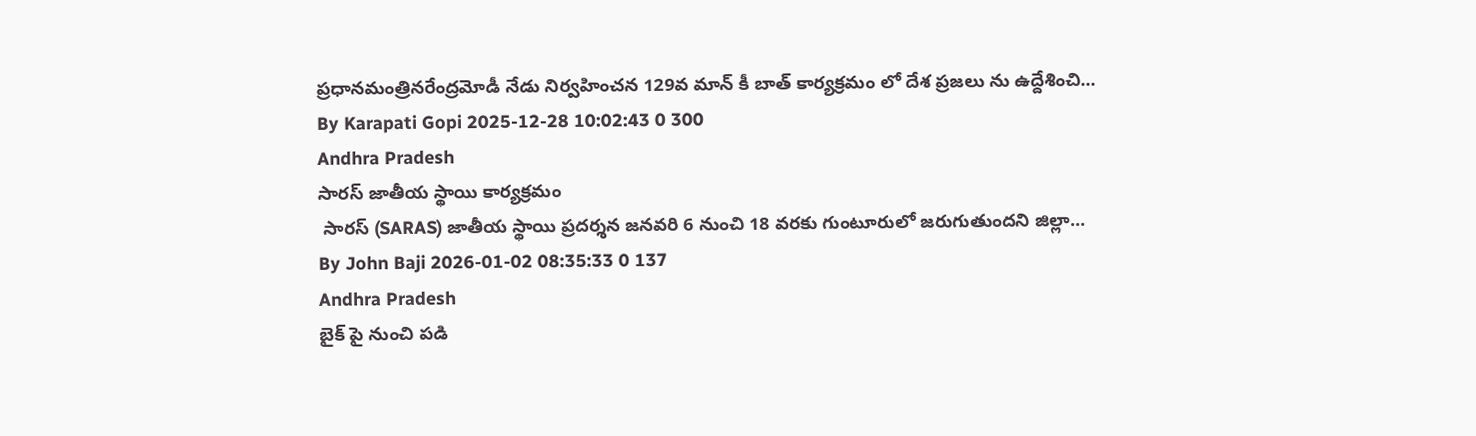ప్రధానమంత్రినరేంద్రమోడీ నేడు నిర్వహించన 129వ మాన్ కీ బాత్ కార్యక్రమం లో దేశ ప్రజలు ను ఉద్దేశించి...
By Karapati Gopi 2025-12-28 10:02:43 0 300
Andhra Pradesh
సారస్ జాతీయ స్థాయి కార్యక్రమం
 సారస్ (SARAS) జాతీయ స్థాయి ప్రదర్శన జనవరి 6 నుంచి 18 వరకు గుంటూరులో జరుగుతుందని జిల్లా...
By John Baji 2026-01-02 08:35:33 0 137
Andhra Pradesh
బైక్ పై నుంచి పడి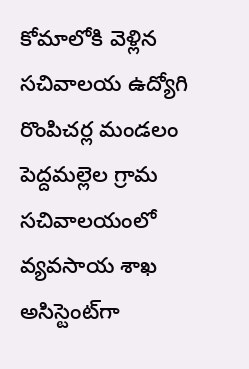కోమాలోకి వెళ్లిన సచివాలయ ఉద్యోగి
రొంపిచర్ల మండలం పెద్దమల్లెల గ్రామ సచివాలయంలో వ్యవసాయ శాఖ అసిస్టెంట్‌గా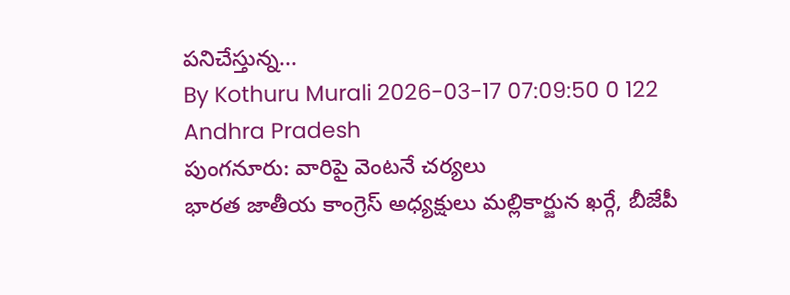పనిచేస్తున్న...
By Kothuru Murali 2026-03-17 07:09:50 0 122
Andhra Pradesh
పుంగనూరు: వారిపై వెంటనే చర్యలు
భారత జాతీయ కాంగ్రెస్ అధ్యక్షులు మల్లికార్జున ఖర్గే, బీజేపీ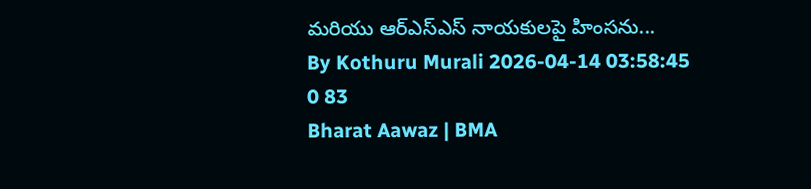మరియు ఆర్ఎస్ఎస్ నాయకులపై హింసను...
By Kothuru Murali 2026-04-14 03:58:45 0 83
Bharat Aawaz | BMA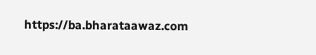https://ba.bharataawaz.com